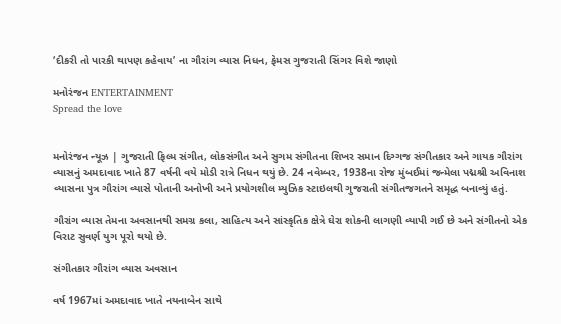‘દીકરી તો પારકી થાપણ કહેવાય’ ના ગૌરાંગ વ્યાસ નિધન, ફેમસ ગુજરાતી સિંગર વિશે જાણો

મનોરંજન ENTERTAINMENT
Spread the love


મનોરંજન ન્યૂઝ | ગુજરાતી ફિલ્મ સંગીત, લોકસંગીત અને સુગમ સંગીતના શિખર સમાન દિગ્ગજ સંગીતકાર અને ગાયક ગૌરાંગ વ્યાસનું અમદાવાદ ખાતે 87 વર્ષની વયે મોડી રાત્રે નિધન થયું છે. 24 નવેમ્બર, 1938ના રોજ મુંબઈમાં જન્મેલા પદ્મશ્રી અવિનાશ વ્યાસના પુત્ર ગૌરાંગ વ્યાસે પોતાની અનોખી અને પ્રયોગશીલ મ્યુઝિક સ્ટાઇલથી ગુજરાતી સંગીતજગતને સમૃદ્ધ બનાવ્યું હતું.

ગૌરાંગ વ્યાસ તેમના અવસાનથી સમગ્ર કલા, સાહિત્ય અને સાંસ્કૃતિક ક્ષેત્રે ઘેરા શોકની લાગણી વ્યાપી ગઈ છે અને સંગીતનો એક વિરાટ સુવર્ણ યુગ પૂરો થયો છે.

સંગીતકાર ગૌરાંગ વ્યાસ અવસાન

વર્ષ 1967માં અમદાવાદ ખાતે નયનાબેન સાથે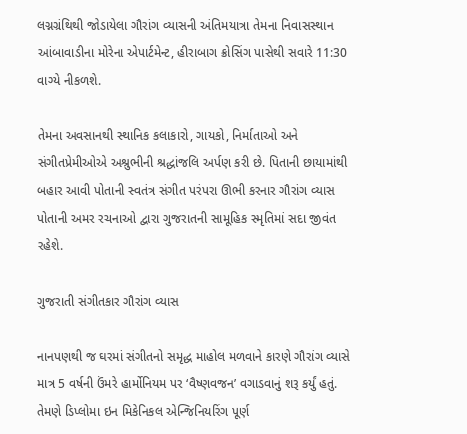લગ્નગ્રંથિથી જોડાયેલા ગૌરાંગ વ્યાસની અંતિમયાત્રા તેમના નિવાસસ્થાન આંબાવાડીના મોરેના એપાર્ટમેન્ટ, હીરાબાગ ક્રોસિંગ પાસેથી સવારે 11:30 વાગ્યે નીકળશે.

તેમના અવસાનથી સ્થાનિક કલાકારો, ગાયકો, નિર્માતાઓ અને સંગીતપ્રેમીઓએ અશ્રુભીની શ્રદ્ધાંજલિ અર્પણ કરી છે. પિતાની છાયામાંથી બહાર આવી પોતાની સ્વતંત્ર સંગીત પરંપરા ઊભી કરનાર ગૌરાંગ વ્યાસ પોતાની અમર રચનાઓ દ્વારા ગુજરાતની સામૂહિક સ્મૃતિમાં સદા જીવંત રહેશે.

ગુજરાતી સંગીતકાર ગૌરાંગ વ્યાસ

નાનપણથી જ ઘરમાં સંગીતનો સમૃદ્ધ માહોલ મળવાને કારણે ગૌરાંગ વ્યાસે માત્ર 5 વર્ષની ઉંમરે હાર્મોનિયમ પર ‘વૈષ્ણવજન’ વગાડવાનું શરૂ કર્યું હતું. તેમણે ડિપ્લોમા ઇન મિકેનિકલ એન્જિનિયરિંગ પૂર્ણ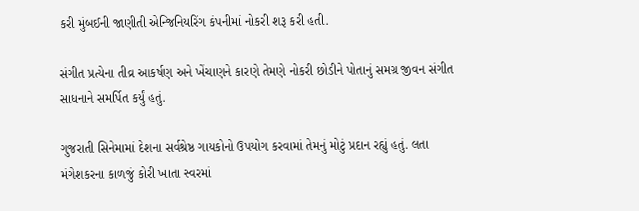કરી મુંબઈની જાણીતી એન્જિનિયરિંગ કંપનીમાં નોકરી શરૂ કરી હતી.

સંગીત પ્રત્યેના તીવ્ર આકર્ષણ અને ખેંચાણને કારણે તેમણે નોકરી છોડીને પોતાનું સમગ્ર જીવન સંગીત સાધનાને સમર્પિત કર્યું હતું.

ગુજરાતી સિનેમામાં દેશના સર્વશ્રેષ્ઠ ગાયકોનો ઉપયોગ કરવામાં તેમનું મોટું પ્રદાન રહ્યું હતું. લતા મંગેશકરના કાળજું કોરી ખાતા સ્વરમાં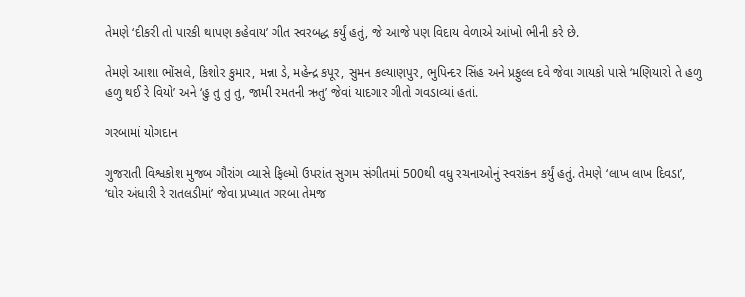તેમણે ‘દીકરી તો પારકી થાપણ કહેવાય’ ગીત સ્વરબદ્ધ કર્યું હતું, જે આજે પણ વિદાય વેળાએ આંખો ભીની કરે છે.

તેમણે આશા ભોંસલે, કિશોર કુમાર, મન્ના ડે, મહેન્દ્ર કપૂર, સુમન કલ્યાણપુર, ભુપિન્દર સિંહ અને પ્રફુલ્લ દવે જેવા ગાયકો પાસે ‘મણિયારો તે હળુ હળુ થઈ રે વિયો’ અને ‘હુ તુ તુ તુ, જામી રમતની ઋતુ’ જેવાં યાદગાર ગીતો ગવડાવ્યાં હતાં.

ગરબામાં યોગદાન

ગુજરાતી વિશ્વકોશ મુજબ ગૌરાંગ વ્યાસે ફિલ્મો ઉપરાંત સુગમ સંગીતમાં 500થી વધુ રચનાઓનું સ્વરાંકન કર્યું હતું. તેમણે ‘લાખ લાખ દિવડા’, ‘ઘોર અંધારી રે રાતલડીમાં’ જેવા પ્રખ્યાત ગરબા તેમજ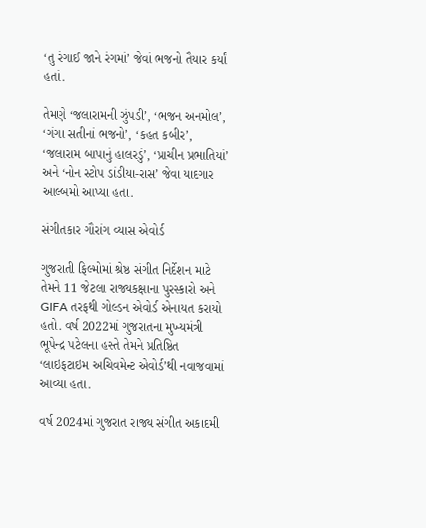‘તુ રંગાઈ જાને રંગમાં’ જેવાં ભજનો તૈયાર કર્યાં હતાં.

તેમણે ‘જલારામની ઝુંપડી’, ‘ભજન અનમોલ’, ‘ગંગા સતીનાં ભજનો’, ‘કહત કબીર’, ‘જલારામ બાપાનું હાલરડું’, ‘પ્રાચીન પ્રભાતિયાં’ અને ‘નોન સ્ટોપ ડાંડીયા-રાસ’ જેવા યાદગાર આલ્બમો આપ્યા હતા.

સંગીતકાર ગૌરાંગ વ્યાસ એવોર્ડ

ગુજરાતી ફિલ્મોમાં શ્રેષ્ઠ સંગીત નિર્દેશન માટે તેમને 11 જેટલા રાજ્યકક્ષાના પુરસ્કારો અને GIFA તરફથી ગોલ્ડન એવોર્ડ એનાયત કરાયો હતો. વર્ષ 2022માં ગુજરાતના મુખ્યમંત્રી ભૂપેન્દ્ર પટેલના હસ્તે તેમને પ્રતિષ્ઠિત ‘લાઇફટાઇમ અચિવમેન્ટ એવોર્ડ’થી નવાજવામાં આવ્યા હતા.

વર્ષ 2024માં ગુજરાત રાજ્ય સંગીત અકાદમી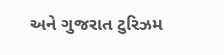અને ગુજરાત ટુરિઝમ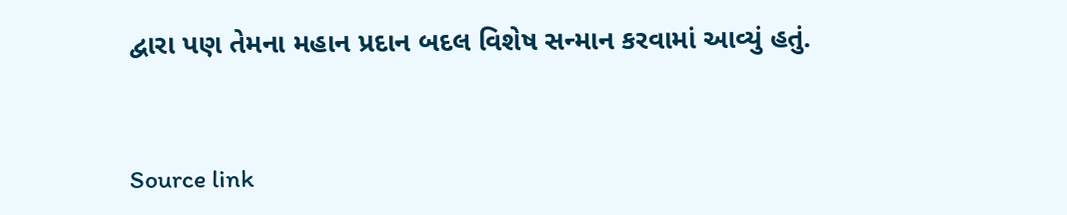દ્વારા પણ તેમના મહાન પ્રદાન બદલ વિશેષ સન્માન કરવામાં આવ્યું હતું.



Source link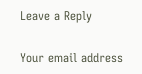Leave a Reply

Your email address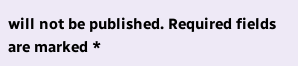will not be published. Required fields are marked *